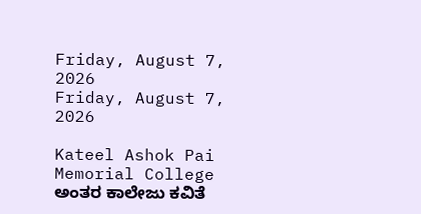Friday, August 7, 2026
Friday, August 7, 2026

Kateel Ashok Pai Memorial College ಅಂತರ ಕಾಲೇಜು ಕವಿತೆ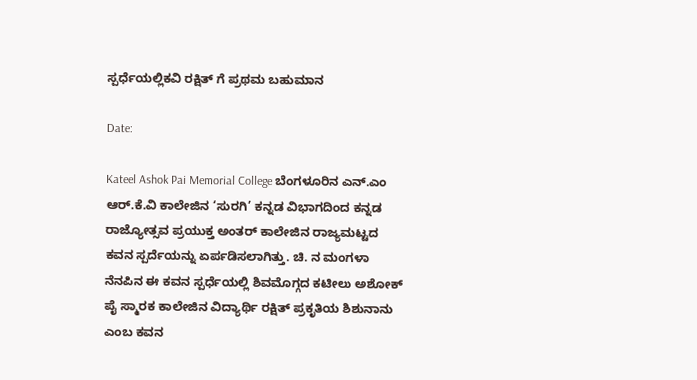ಸ್ಪರ್ಧೆಯಲ್ಲಿಕವಿ ರಕ್ಷಿತ್ ಗೆ ಪ್ರಥಮ ಬಹುಮಾನ

Date:

Kateel Ashok Pai Memorial College ಬೆಂಗಳೂರಿನ ಎನ್.ಎಂ ಆರ್.ಕೆ.ವಿ ಕಾಲೇಜಿನ ‘ಸುರಗಿ’ ಕನ್ನಡ ವಿಭಾಗದಿಂದ ಕನ್ನಡ ರಾಜ್ಯೋತ್ಸವ ಪ್ರಯುಕ್ತ ಅಂತರ್ ಕಾಲೇಜಿನ ರಾಜ್ಯಮಟ್ಟದ ಕವನ ಸ್ಪರ್ದೆಯನ್ನು ಏರ್ಪಡಿಸಲಾಗಿತ್ತು. ಚಿ. ನ ಮಂಗಳಾ ನೆನಪಿನ ಈ ಕವನ ಸ್ಪರ್ಧೆಯಲ್ಲಿ ಶಿವಮೊಗ್ಗದ ಕಟೀಲು ಅಶೋಕ್ ಪೈ ಸ್ಮಾರಕ ಕಾಲೇಜಿನ ವಿದ್ಯಾರ್ಥಿ ರಕ್ಷಿತ್ ಪ್ರಕೃತಿಯ ಶಿಶುನಾನು ಎಂಬ ಕವನ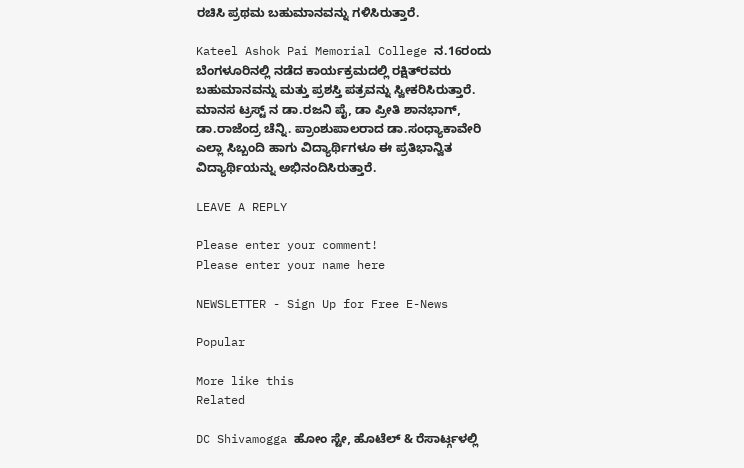ರಚಿಸಿ ಪ್ರಥಮ ಬಹುಮಾನವನ್ನು ಗಳಿಸಿರುತ್ತಾರೆ.

Kateel Ashok Pai Memorial College ನ.16ರಂದು ಬೆಂಗಳೂರಿನಲ್ಲಿ ನಡೆದ ಕಾರ್ಯಕ್ರಮದಲ್ಲಿ ರಕ್ಷಿತ್‌ರವರು ಬಹುಮಾನವನ್ನು ಮತ್ತು ಪ್ರಶಸ್ತಿ ಪತ್ರವನ್ನು ಸ್ವೀಕರಿಸಿರುತ್ತಾರೆ. ಮಾನಸ ಟ್ರಸ್ಟ್ ನ ಡಾ.ರಜನಿ ಪೈ, ಡಾ ಪ್ರೀತಿ ಶಾನಭಾಗ್, ಡಾ.ರಾಜೆಂದ್ರ ಚೆನ್ನಿ. ಪ್ರಾಂಶುಪಾಲರಾದ ಡಾ.ಸಂಧ್ಯಾಕಾವೇರಿ ಎಲ್ಲಾ ಸಿಬ್ಬಂದಿ ಹಾಗು ವಿದ್ಯಾರ್ಥಿಗಳೂ ಈ ಪ್ರತಿಭಾನ್ವಿತ ವಿದ್ಯಾರ್ಥಿಯನ್ನು ಅಭಿನಂದಿಸಿರುತ್ತಾರೆ.

LEAVE A REPLY

Please enter your comment!
Please enter your name here

NEWSLETTER - Sign Up for Free E-News

Popular

More like this
Related

DC Shivamogga ಹೋಂ ಸ್ಟೇ, ಹೊಟೆಲ್ & ರೆಸಾರ್ಟ್ಗಳಲ್ಲಿ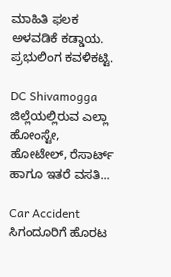ಮಾಹಿತಿ ಫಲಕ ಅಳವಡಿಕೆ ಕಡ್ಡಾಯ. ಪ್ರಭುಲಿಂಗ ಕವಳಿಕಟ್ಟಿ.

DC Shivamogga ಜಿಲ್ಲೆಯಲ್ಲಿರುವ ಎಲ್ಲಾ ಹೋಂಸ್ಟೇ, ಹೋಟೇಲ್, ರೆಸಾರ್ಟ್ ಹಾಗೂ ಇತರೆ ವಸತಿ...

Car Accident ಸಿಗಂದೂರಿಗೆ ಹೊರಟ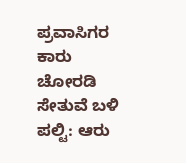ಪ್ರವಾಸಿಗರ ಕಾರು ಚೋರಡಿ ಸೇತುವೆ ಬಳಿ ಪಲ್ಟಿ: ಆರು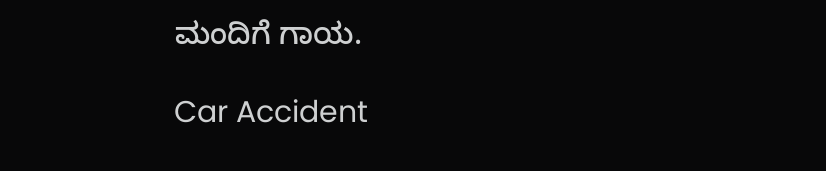ಮಂದಿಗೆ ಗಾಯ.

Car Accident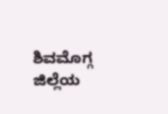ಶಿವಮೊಗ್ಗ ಜಿಲ್ಲೆಯ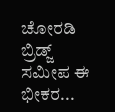ಚೋರಡಿ ಬ್ರಿಡ್ಜ್ ಸಮೀಪ ಈ ಭೀಕರ...